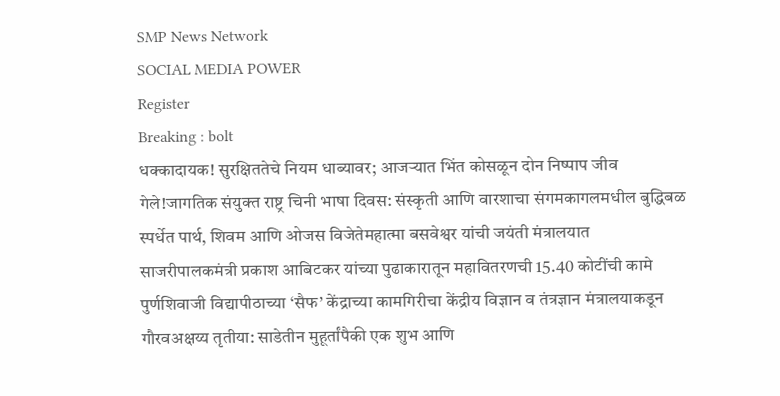SMP News Network
SOCIAL MEDIA POWER
Register
Breaking : bolt
धक्कादायक! सुरक्षिततेचे नियम धाब्यावर; आजऱ्यात भिंत कोसळून दोन निष्पाप जीव गेले!जागतिक संयुक्त राष्ट्र चिनी भाषा दिवस: संस्कृती आणि वारशाचा संगमकागलमधील बुद्धिबळ स्पर्धेत पार्थ, शिवम आणि ओजस विजेतेमहात्मा बसवेश्वर यांची जयंती मंत्रालयात साजरीपालकमंत्री प्रकाश आबिटकर यांच्या पुढाकारातून महावितरणची 15.40 कोटींची कामे पुर्णशिवाजी विद्यापीठाच्या ‘सैफ’ केंद्राच्या कामगिरीचा केंद्रीय विज्ञान व तंत्रज्ञान मंत्रालयाकडून गौरवअक्षय्य तृतीया: साडेतीन मुहूर्तांपैकी एक शुभ आणि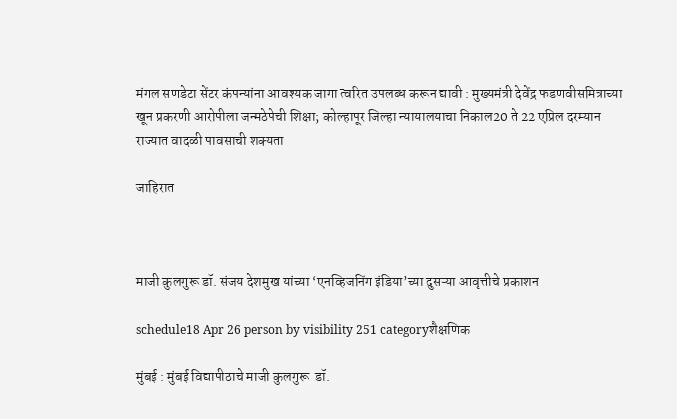मंगल सणडेटा सेंटर कंपन्यांना आवश्यक जागा त्वरित उपलब्ध करून द्यावी : मुख्यमंत्री देवेंद्र फडणवीसमित्राच्या खून प्रकरणी आरोपीला जन्मठेपेची शिक्षा; कोल्हापूर जिल्हा न्यायालयाचा निकाल20 ते 22 एप्रिल दरम्यान राज्यात वादळी पावसाची शक्यता

जाहिरात



माजी कुलगुरू डॉ. संजय देशमुख यांच्या ‘एनव्हिजनिंग इंडिया’च्या दुसऱ्या आवृत्तीचे प्रकाशन

schedule18 Apr 26 person by visibility 251 categoryशैक्षणिक

मुंबई : मुंबई विद्यापीठाचे माजी कुलगुरू  डॉ.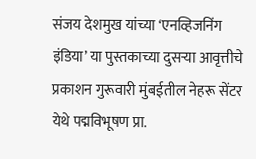संजय देशमुख यांच्या ‘एनव्हिजनिंग इंडिया’ या पुस्तकाच्या दुसऱ्या आवृत्तीचे प्रकाशन गुरूवारी मुंबईतील नेहरू सेंटर येथे पद्मविभूषण प्रा.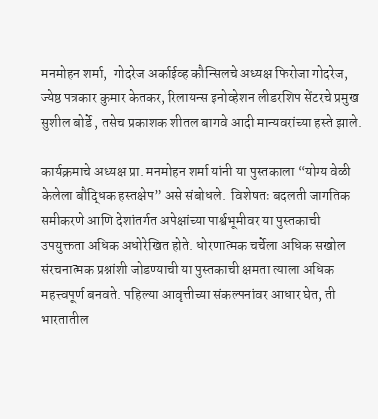मनमोहन शर्मा,  गोदरेज अर्काईव्ह कौन्सिलचे अध्यक्ष फिरोजा गोदरेज, ज्येष्ठ पत्रकार कुमार केतकर, रिलायन्स इनोव्हेशन लीडरशिप सेंटरचे प्रमुख सुशील बोर्डे , तसेच प्रकाशक शीतल बागवे आदी मान्यवरांच्या हस्ते झाले.

कार्यक्रमाचे अध्यक्ष प्रा. मनमोहन शर्मा यांनी या पुस्तकाला “योग्य वेळी केलेला बौद्धिक हस्तक्षेप” असे संबोधले.  विशेषतः बदलती जागतिक समीकरणे आणि देशांतर्गत अपेक्षांच्या पार्श्वभूमीवर या पुस्तकाची उपयुक्तता अधिक अधोरेखित होते. धोरणात्मक चर्चेला अधिक सखोल संरचनात्मक प्रश्नांशी जोडण्याची या पुस्तकाची क्षमता त्याला अधिक महत्त्वपूर्ण बनवते. पहिल्या आवृत्तीच्या संकल्पनांवर आधार घेत, ती भारतातील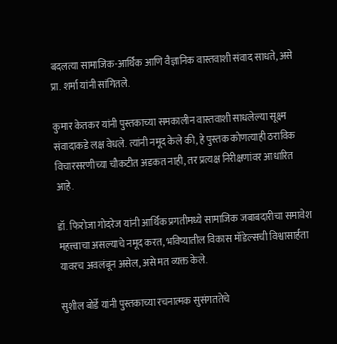बदलत्या सामाजिक-आर्थिक आणि वैज्ञानिक वास्तवाशी संवाद साधते, असे प्रा. शर्मा यांनी सांगितले.

कुमार केतकर यांनी पुस्तकाच्या समकालीन वास्तवाशी साधलेल्या सूक्ष्म संवादाकडे लक्ष वेधले. त्यांनी नमूद केले की, हे पुस्तक कोणत्याही ठराविक विचारसरणीच्या चौकटीत अडकत नाही, तर प्रत्यक्ष निरीक्षणांवर आधारित आहे.

डॉ. फिरोजा गोदरेज यांनी आर्थिक प्रगतीमध्ये सामाजिक जबाबदारीचा समावेश महत्त्वाचा असल्याचे नमूद करत, भविष्यातील विकास मॉडेल्सची विश्वासार्हता यावरच अवलंबून असेल, असे मत व्यक्त केले.

सुशील बोर्डे यांनी पुस्तकाच्या रचनात्मक सुसंगततेचे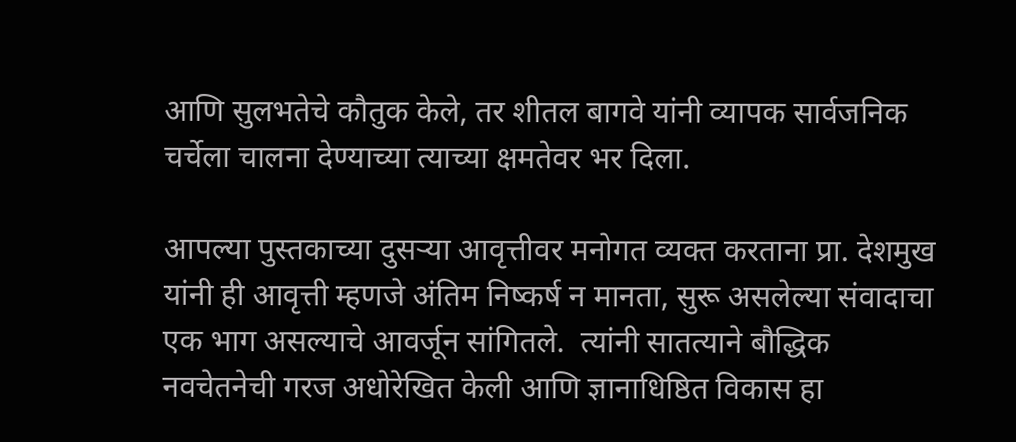आणि सुलभतेचे कौतुक केले, तर शीतल बागवे यांनी व्यापक सार्वजनिक चर्चेला चालना देण्याच्या त्याच्या क्षमतेवर भर दिला.

आपल्या पुस्तकाच्या दुसऱ्या आवृत्तीवर मनोगत व्यक्त करताना प्रा. देशमुख यांनी ही आवृत्ती म्हणजे अंतिम निष्कर्ष न मानता, सुरू असलेल्या संवादाचा एक भाग असल्याचे आवर्जून सांगितले.  त्यांनी सातत्याने बौद्धिक नवचेतनेची गरज अधोरेखित केली आणि ज्ञानाधिष्ठित विकास हा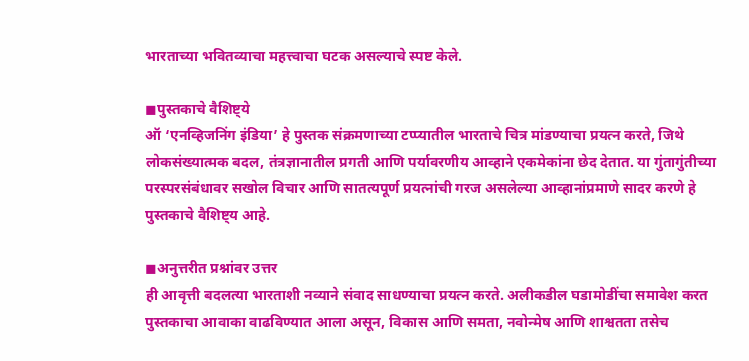भारताच्या भवितव्याचा महत्त्वाचा घटक असल्याचे स्पष्ट केले.

◼पुस्तकाचे वैशिष्ट्ये
ऑ ‘एनव्हिजनिंग इंडिया’ हे पुस्तक संक्रमणाच्या टप्प्यातील भारताचे चित्र मांडण्याचा प्रयत्न करते, जिथे लोकसंख्यात्मक बदल, तंत्रज्ञानातील प्रगती आणि पर्यावरणीय आव्हाने एकमेकांना छेद देतात. या गुंतागुंतीच्या परस्परसंबंधावर सखोल विचार आणि सातत्यपूर्ण प्रयत्नांची गरज असलेल्या आव्हानांप्रमाणे सादर करणे हे पुस्तकाचे वैशिष्ट्य आहे.

◼अनुत्तरीत प्रश्नांवर उत्तर
ही आवृत्ती बदलत्या भारताशी नव्याने संवाद साधण्याचा प्रयत्न करते. अलीकडील घडामोडींचा समावेश करत पुस्तकाचा आवाका वाढविण्यात आला असून, विकास आणि समता, नवोन्मेष आणि शाश्वतता तसेच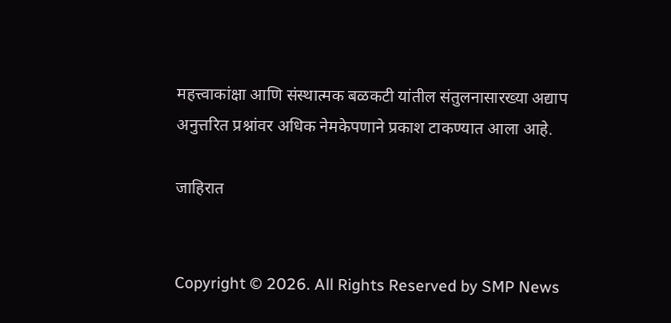महत्त्वाकांक्षा आणि संस्थात्मक बळकटी यांतील संतुलनासारख्या अद्याप अनुत्तरित प्रश्नांवर अधिक नेमकेपणाने प्रकाश टाकण्यात आला आहे.

जाहिरात


Copyright © 2026. All Rights Reserved by SMP News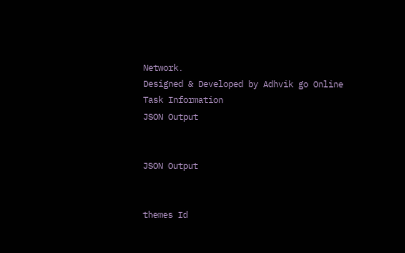Network.
Designed & Developed by Adhvik go Online
Task Information
JSON Output


JSON Output


themes Id